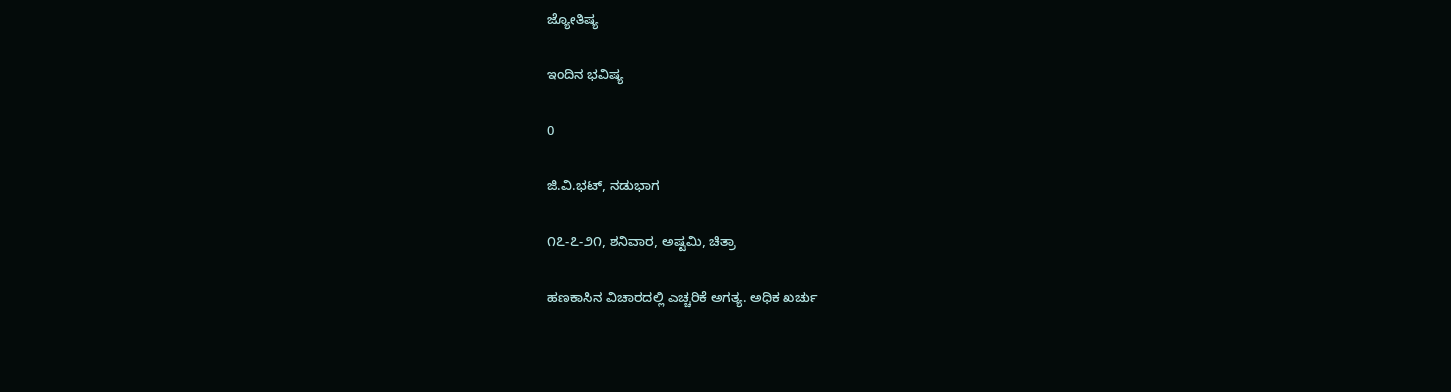ಜ್ಯೋತಿಷ್ಯ

ಇಂದಿನ ಭವಿಷ್ಯ

0

ಜಿ.ವಿ.ಭಟ್, ನಡುಭಾಗ

೧೭-೭-೨೧, ಶನಿವಾರ, ಅಷ್ಟಮಿ, ಚಿತ್ರಾ

ಹಣಕಾಸಿನ ವಿಚಾರದಲ್ಲಿ ಎಚ್ಚರಿಕೆ ಅಗತ್ಯ. ಅಧಿಕ ಖರ್ಚು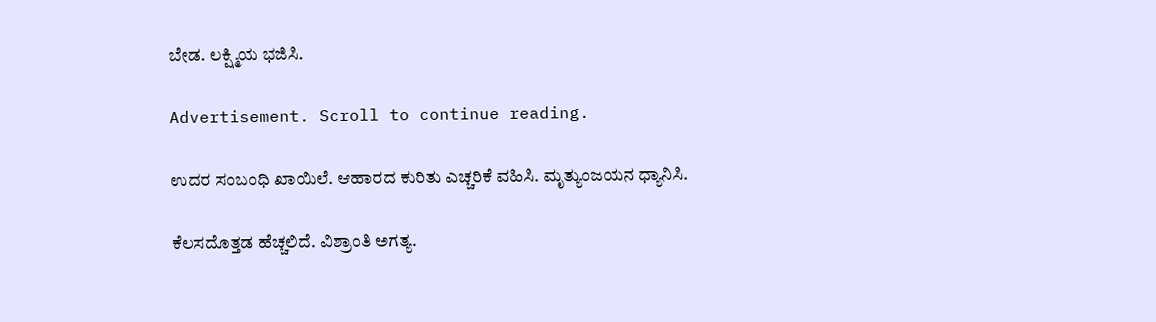ಬೇಡ. ಲಕ್ಷ್ಮಿಯ ಭಜಿಸಿ.

Advertisement. Scroll to continue reading.

ಉದರ ಸಂಬಂಧಿ ಖಾಯಿಲೆ. ಆಹಾರದ ಕುರಿತು ಎಚ್ಚರಿಕೆ ವಹಿಸಿ. ಮೃತ್ಯುಂಜಯನ ಧ್ಯಾನಿಸಿ.

ಕೆಲಸದೊತ್ತಡ ಹೆಚ್ಚಲಿದೆ. ವಿಶ್ರಾಂತಿ ಅಗತ್ಯ.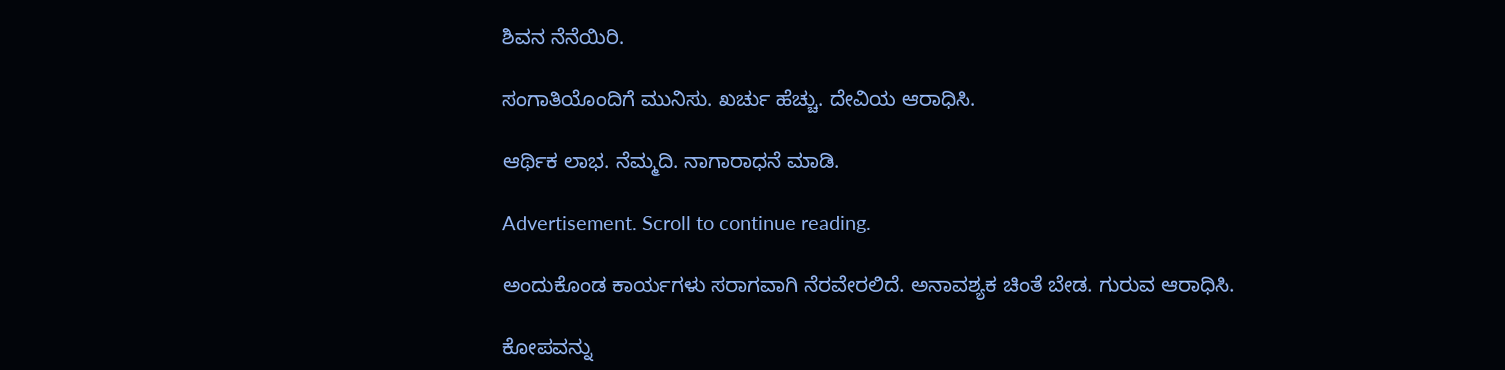ಶಿವನ ನೆನೆಯಿರಿ.

ಸಂಗಾತಿಯೊಂದಿಗೆ ಮುನಿಸು. ಖರ್ಚು ಹೆಚ್ಚು. ದೇವಿಯ ಆರಾಧಿಸಿ.

ಆರ್ಥಿಕ ಲಾಭ. ನೆಮ್ಮದಿ. ನಾಗಾರಾಧನೆ ಮಾಡಿ.

Advertisement. Scroll to continue reading.

ಅಂದುಕೊಂಡ ಕಾರ್ಯಗಳು ಸರಾಗವಾಗಿ ನೆರವೇರಲಿದೆ. ಅನಾವಶ್ಯಕ ಚಿಂತೆ ಬೇಡ. ಗುರುವ ಆರಾಧಿಸಿ.

ಕೋಪವನ್ನು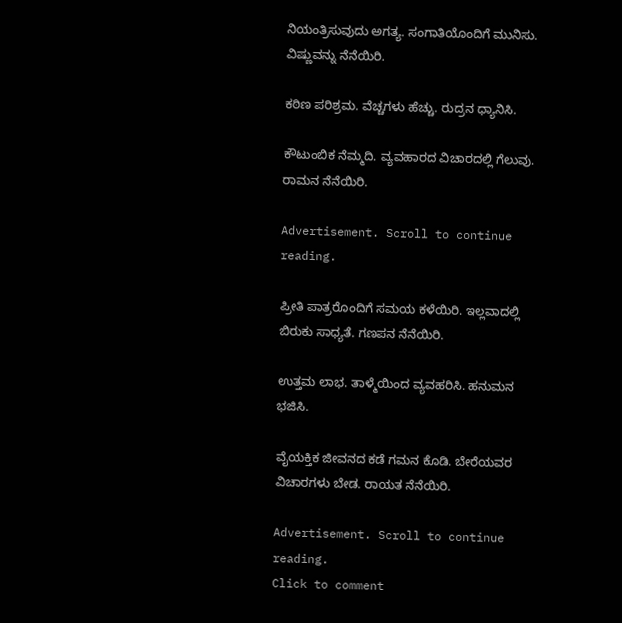ನಿಯಂತ್ರಿಸುವುದು ಅಗತ್ಯ. ಸಂಗಾತಿಯೊಂದಿಗೆ ಮುನಿಸು. ವಿಷ್ಣುವನ್ನು ನೆನೆಯಿರಿ.

ಕಠಿಣ ಪರಿಶ್ರಮ. ವೆಚ್ಚಗಳು ಹೆಚ್ಚು. ರುದ್ರನ ಧ್ಯಾನಿಸಿ.

ಕೌಟುಂಬಿಕ ನೆಮ್ಮದಿ. ವ್ಯವಹಾರದ ವಿಚಾರದಲ್ಲಿ ಗೆಲುವು. ರಾಮನ ನೆನೆಯಿರಿ.

Advertisement. Scroll to continue reading.

ಪ್ರೀತಿ ಪಾತ್ರರೊಂದಿಗೆ ಸಮಯ ಕಳೆಯಿರಿ. ಇಲ್ಲವಾದಲ್ಲಿ ಬಿರುಕು ಸಾಧ್ಯತೆ. ಗಣಪನ ನೆನೆಯಿರಿ.

ಉತ್ತಮ ಲಾಭ. ತಾಳ್ಮೆಯಿಂದ ವ್ಯವಹರಿಸಿ. ಹನುಮನ ಭಜಿಸಿ.

ವೈಯಕ್ತಿಕ ಜೀವನದ ಕಡೆ ಗಮನ ಕೊಡಿ. ಬೇರೆಯವರ ವಿಚಾರಗಳು ಬೇಡ. ರಾಯತ ನೆನೆಯಿರಿ.

Advertisement. Scroll to continue reading.
Click to comment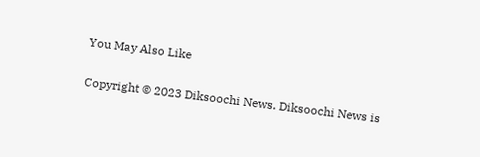You May Also Like

Copyright © 2023 Diksoochi News. Diksoochi News is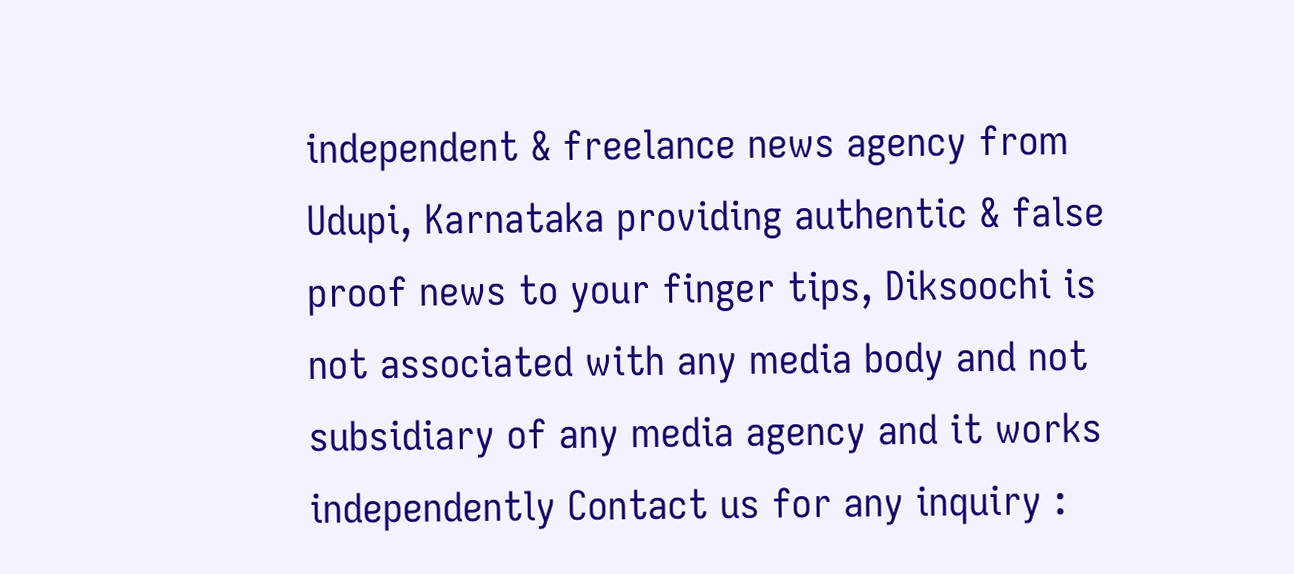independent & freelance news agency from Udupi, Karnataka providing authentic & false proof news to your finger tips, Diksoochi is not associated with any media body and not subsidiary of any media agency and it works independently Contact us for any inquiry :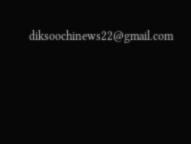diksoochinews22@gmail.com